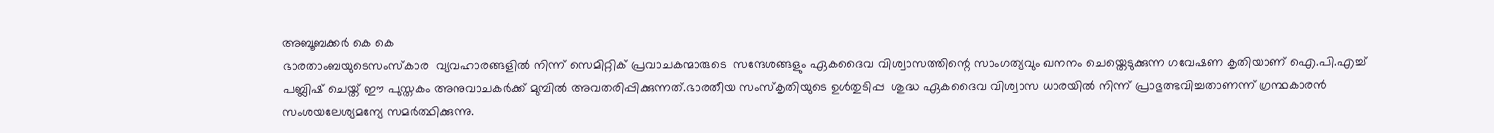അബൂബക്കർ കെ കെ
ഭാരതാംബയുടെസംസ്കാര  വ്യവഹാരങ്ങളിൽ നിന്ന് സെമിറ്റിക് പ്രവാചകന്മാരുടെ  സന്ദേശങ്ങളും ഏകദൈവ വിശ്വാസത്തിന്റെ സാംഗത്യവും ഖനനം ചെയ്തെടുക്കുന്ന ഗവേഷണ കൃതിയാണ് ഐ.പി.എച്ച് പബ്ലിഷ് ചെയ്ത് ഈ പുസ്തകം അനുവാചകർക്ക് മുമ്പിൽ അവതരിപ്പിക്കുന്നത്.ഭാരതീയ സംസ്കൃതിയുടെ ഉൾതുടിപ്പ  ശുദ്ധ ഏകദൈവ വിശ്വാസ ധാരയിൽ നിന്ന് പ്രാഭുത്ഭവിച്ചതാണന്ന് ഗ്രന്ഥകാരൻ സംശയലേശ്യമന്യേ സമർത്ഥിക്കുന്നു.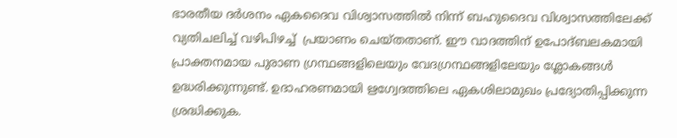ഭാരതീയ ദർശനം ഏകദൈവ വിശ്വാസത്തിൽ നിന്ന് ബഹുദൈവ വിശ്വാസത്തിലേക്ക് വ്യതിചലിച്ച് വഴിപിഴച്ച്  പ്രയാണം ചെയ്തതാണ്. ഈ വാദത്തിന് ഉപോദ്ബലകമായി പ്രാക്തനമായ പുരാണ ഗ്രന്ഥങ്ങളിലെയും വേദഗ്രന്ഥങ്ങളിലേയും ശ്ലോകങ്ങൾ ഉദ്ധരിക്കുന്നുണ്ട്. ഉദാഹരണമായി ഋഗ്വേദത്തിലെ ഏകശിലാമുഖം പ്രദ്യോതിപ്പിക്കുന്ന  ശ്രദ്ധിക്കുക.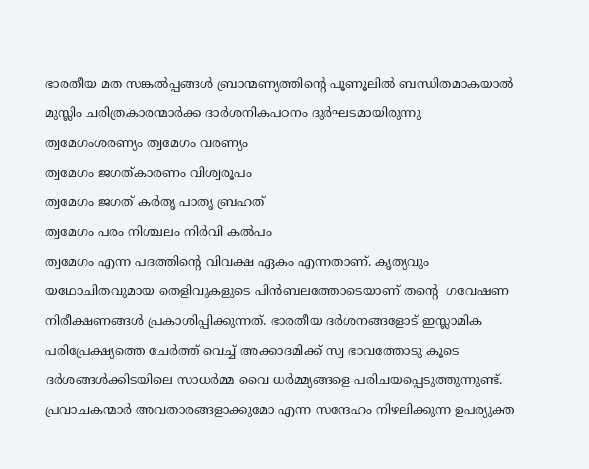ഭാരതീയ മത സങ്കൽപ്പങ്ങൾ ബ്രാന്മണ്യത്തിന്റെ പൂണൂലിൽ ബന്ധിതമാകയാൽ മുസ്ലിം ചരിത്രകാരന്മാർക്ക ദാർശനികപഠനം ദുർഘടമായിരുന്നു
ത്വമേഗംശരണ്യം ത്വമേഗം വരണ്യം
ത്വമേഗം ജഗത്കാരണം വിശ്വരൂപം
ത്വമേഗം ജഗത് കർതൃ പാതൃ ബ്രഹത്
ത്വമേഗം പരം നിശ്ചലം നിർവി കൽപം
ത്വമേഗം എന്ന പദത്തിന്റെ വിവക്ഷ ഏകം എന്നതാണ്. കൃത്യവും യഥോചിതവുമായ തെളിവുകളുടെ പിൻബലത്തോടെയാണ് തന്റെ  ഗവേഷണ നിരീക്ഷണങ്ങൾ പ്രകാശിപ്പിക്കുന്നത്. ഭാരതീയ ദർശനങ്ങളോട് ഇസ്ലാമിക പരിപ്രേക്ഷ്യത്തെ ചേർത്ത് വെച്ച് അക്കാദമിക്ക് സ്വ ഭാവത്തോടു കൂടെ ദർശങ്ങൾക്കിടയിലെ സാധർമ്മ വൈ ധർമ്മ്യങ്ങളെ പരിചയപ്പെടുത്തുന്നുണ്ട്. പ്രവാചകന്മാർ അവതാരങ്ങളാക്കുമോ എന്ന സന്ദേഹം നിഴലിക്കുന്ന ഉപര്യുക്ത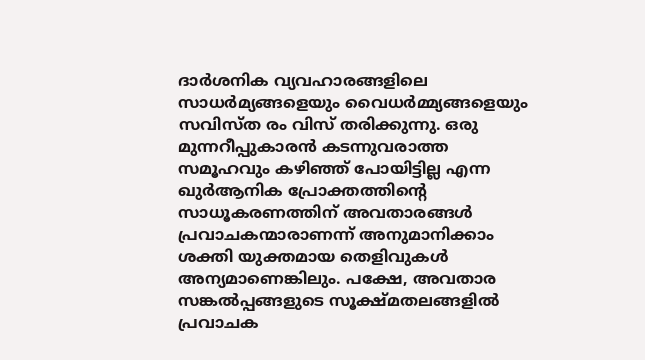ദാർശനിക വ്യവഹാരങ്ങളിലെ സാധർമ്യങ്ങളെയും വൈധർമ്മ്യങ്ങളെയും സവിസ്ത രം വിസ് തരിക്കുന്നു. ഒരു മുന്നറീപ്പുകാരൻ കടന്നുവരാത്ത സമൂഹവും കഴിഞ്ഞ് പോയിട്ടില്ല എന്ന ഖുർആനിക പ്രോക്തത്തിന്റെ സാധൂകരണത്തിന് അവതാരങ്ങൾ പ്രവാചകന്മാരാണന്ന് അനുമാനിക്കാം ശക്തി യുക്തമായ തെളിവുകൾ അന്യമാണെങ്കിലും. പക്ഷേ, അവതാര സങ്കൽപ്പങ്ങളുടെ സൂക്ഷ്മതലങ്ങളിൽ പ്രവാചക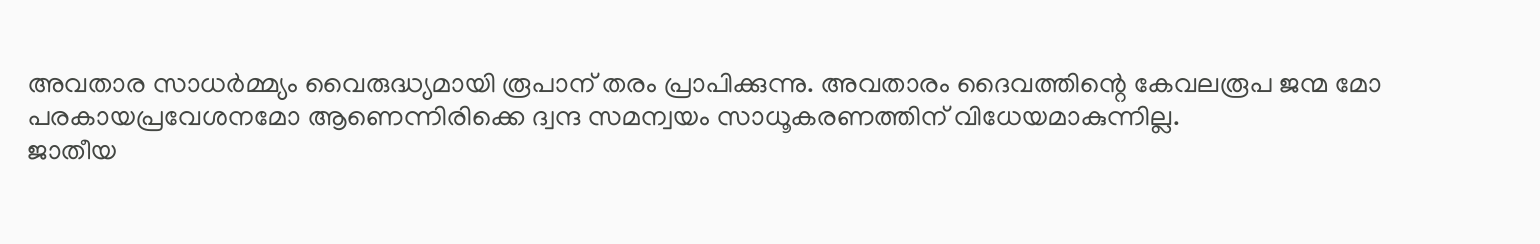അവതാര സാധർമ്മ്യം വൈരുദ്ധ്യമായി രൂപാന് തരം പ്രാപിക്കുന്നു. അവതാരം ദൈവത്തിന്റെ കേവലരൂപ ജന്മ മോ പരകായപ്രവേശനമോ ആണെന്നിരിക്കെ ദ്വന്ദ സമന്വയം സാധൂകരണത്തിന് വിധേയമാകുന്നില്ല.
ജാതീയ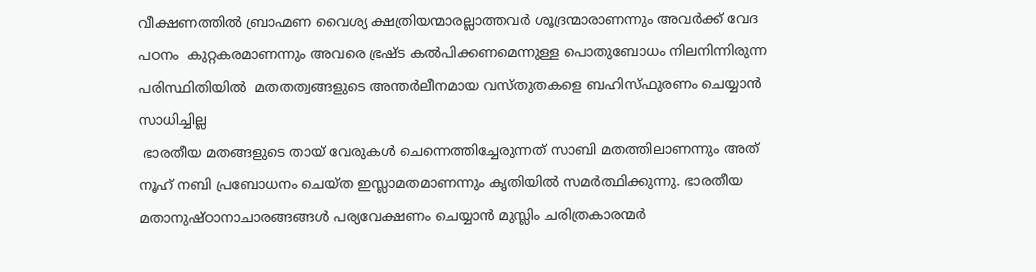വീക്ഷണത്തിൽ ബ്രാഹ്മണ വൈശ്യ ക്ഷത്രിയന്മാരല്ലാത്തവർ ശൂദ്രന്മാരാണന്നും അവർക്ക് വേദ പഠനം  കുറ്റകരമാണന്നും അവരെ ഭ്രഷ്ട കൽപിക്കണമെന്നുള്ള പൊതുബോധം നിലനിന്നിരുന്ന പരിസ്ഥിതിയിൽ  മതതത്വങ്ങളുടെ അന്തർലീനമായ വസ്തുതകളെ ബഹിസ്ഫുരണം ചെയ്യാൻ സാധിച്ചില്ല
 ഭാരതീയ മതങ്ങളുടെ തായ് വേരുകൾ ചെന്നെത്തിച്ചേരുന്നത് സാബി മതത്തിലാണന്നും അത് നൂഹ് നബി പ്രബോധനം ചെയ്ത ഇസ്ലാമതമാണന്നും കൃതിയിൽ സമർത്ഥിക്കുന്നു. ഭാരതീയ മതാനുഷ്ഠാനാചാരങ്ങങ്ങൾ പര്യവേക്ഷണം ചെയ്യാൻ മുസ്ലിം ചരിത്രകാരന്മർ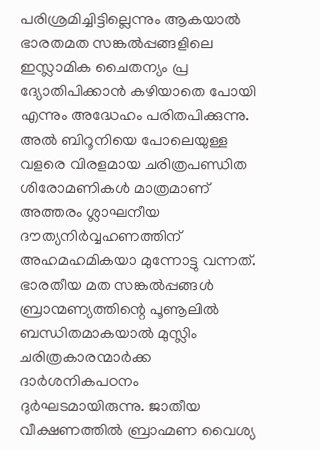പരിശ്രമിച്ചിട്ടില്ലെന്നും ആകയാൽ ഭാരതമത സങ്കൽപ്പങ്ങളിലെ ഇസ്ലാമിക ചൈതന്യം പ്ര ദ്യോതിപിക്കാൻ കഴിയാതെ പോയി എന്നും അദ്ധേഹം പരിതപിക്കുന്നു. അൽ ബിറൂനിയെ പോലെയുള്ള വളരെ വിരളമായ ചരിത്രപണ്ഡിത ശിരോമണികൾ മാത്രമാണ് അത്തരം ശ്ലാഘനീയ ദൗത്യനിർവ്വഹണത്തിന് അഹമഹമികയാ മുന്നോട്ടു വന്നത്. ഭാരതീയ മത സങ്കൽപ്പങ്ങൾ ബ്രാന്മണ്യത്തിന്റെ പൂണൂലിൽ ബന്ധിതമാകയാൽ മുസ്ലിം ചരിത്രകാരന്മാർക്ക ദാർശനികപഠനം ദുർഘടമായിരുന്നു. ജാതീയ വീക്ഷണത്തിൽ ബ്രാഹ്മണ വൈശ്യ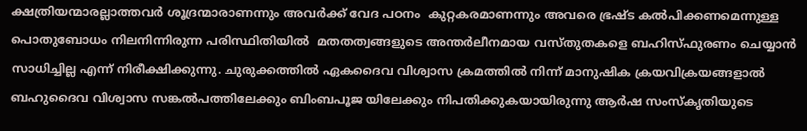ക്ഷത്രിയന്മാരല്ലാത്തവർ ശൂദ്രന്മാരാണന്നും അവർക്ക് വേദ പഠനം  കുറ്റകരമാണന്നും അവരെ ഭ്രഷ്ട കൽപിക്കണമെന്നുള്ള പൊതുബോധം നിലനിന്നിരുന്ന പരിസ്ഥിതിയിൽ  മതതത്വങ്ങളുടെ അന്തർലീനമായ വസ്തുതകളെ ബഹിസ്ഫുരണം ചെയ്യാൻ സാധിച്ചില്ല എന്ന് നിരീക്ഷിക്കുന്നു. ചുരുക്കത്തിൽ ഏകദൈവ വിശ്വാസ ക്രമത്തിൽ നിന്ന് മാനുഷിക ക്രയവിക്രയങ്ങളാൽ ബഹുദൈവ വിശ്വാസ സങ്കൽപത്തിലേക്കും ബിംബപൂജ യിലേക്കും നിപതിക്കുകയായിരുന്നു ആർഷ സംസ്കൃതിയുടെ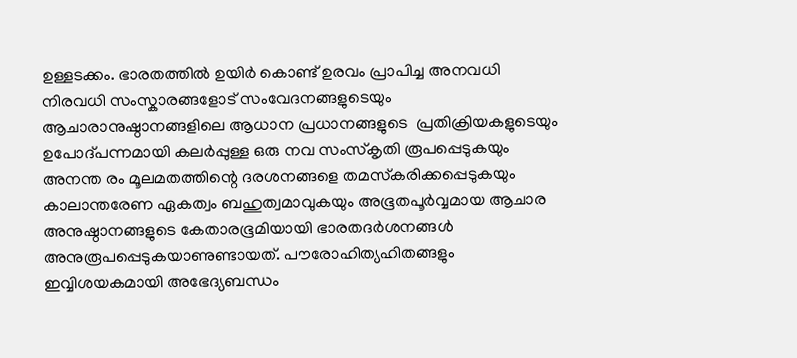ഉള്ളടക്കം. ഭാരതത്തിൽ ഉയിർ കൊണ്ട് ഉരവം പ്രാപിച്ച അനവധി നിരവധി സംസ്കാരങ്ങളോട് സംവേദനങ്ങളുടെയും ആചാരാനുഷ്ഠാനങ്ങളിലെ ആധാന പ്രധാനങ്ങളുടെ  പ്രതിക്രിയകളുടെയും ഉപോദ്പന്നമായി കലർപ്പുള്ള ഒരു നവ സംസ്കൃതി രൂപപ്പെടുകയും അനന്ത രം മൂലമതത്തിന്റെ ദരശനങ്ങളെ തമസ്‌കരിക്കപ്പെടുകയും കാലാന്തരേണ ഏകത്വം ബഹുത്വമാവുകയും അഭൂതപൂർവ്വമായ ആചാര അനുഷ്ഠാനങ്ങളുടെ കേതാരഭൂമിയായി ഭാരതദർശനങ്ങൾ അനുരൂപപ്പെടുകയാണുണ്ടായത്. പൗരോഹിത്യഹിതങ്ങളും ഇവ്വിശയകമായി അഭേദ്യബന്ധം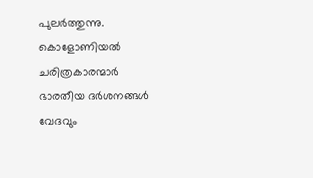പുലർത്തുന്നു.  കൊളോണിയൽ ചരിത്രകാരന്മാർ ഭാരതീയ ദർശനങ്ങൾ വേദവും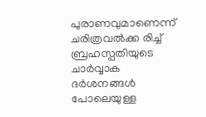പുരാണവുമാണെന്ന് ചരിത്രവൽക്ക രിച്ച്  ബ്രഹസ്പതിയുടെ ചാർവ്വാക ദർശനങ്ങൾ പോലെയുള്ള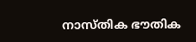നാസ്തിക ഭൗതിക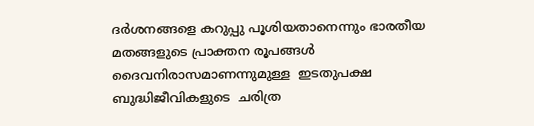ദർശനങ്ങളെ കറുപ്പു പൂശിയതാനെന്നും ഭാരതീയ മതങ്ങളുടെ പ്രാക്തന രൂപങ്ങൾ ദൈവനിരാസമാണന്നുമുള്ള  ഇടതുപക്ഷ ബുദ്ധിജീവികളുടെ  ചരിത്ര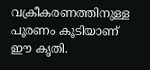വക്രീകരണത്തിനുള്ള പൂരണം കൂടിയാണ് ഈ കൃതി.